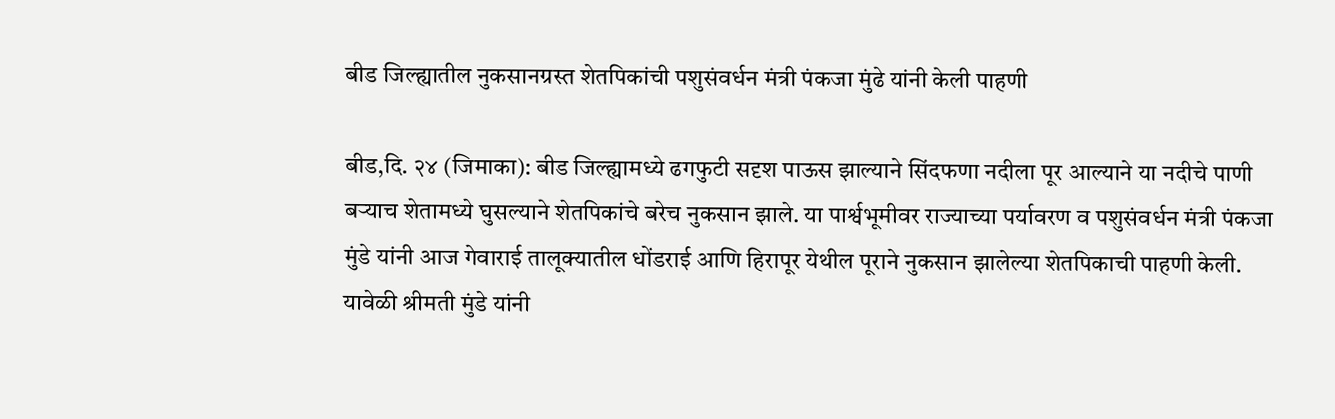बीड जिल्ह्यातील नुकसानग्रस्त शेतपिकांची पशुसंवर्धन मंत्री पंकजा मुंढे यांनी केली पाहणी

बीड,दि. २४ (जिमाका): बीड जिल्ह्यामध्ये ढगफुटी सदृश पाऊस झाल्याने सिंदफणा नदीला पूर आल्याने या नदीचे पाणी बऱ्याच शेतामध्ये घुसल्याने शेतपिकांचे बरेच नुकसान झाले. या पार्श्वभूमीवर राज्याच्या पर्यावरण व पशुसंवर्धन मंत्री पंकजा मुंडे यांनी आज गेवाराई तालूक्यातील धोंडराई आणि हिरापूर येथील पूराने नुकसान झालेल्या शेतपिकाची पाहणी केली. यावेळी श्रीमती मुंडे यांनी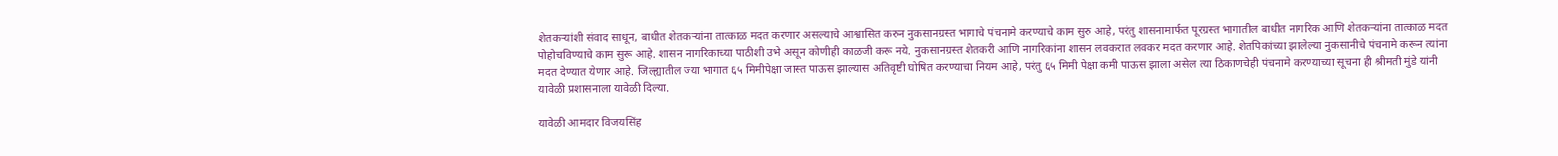शेतकऱ्यांशी संवाद साधून, बाधीत शेतकऱ्यांना तात्काळ मदत करणार असल्याचे आश्वासित करुन नुकसानग्रस्त भागाचे पंचनामे करण्याचे काम सुरु आहे, परंतु शासनामार्फत पूरग्रस्त भागातील बाधीत नागरिक आणि शेतकऱ्यांना तात्काळ मदत पोहोचविण्याचे काम सुरू आहे. शासन नागरिकाच्या पाठीशी उभे असून कोणीही काळजी करू नये. नुकसानग्रस्त शेतकरी आणि नागरिकांना शासन लवकरात लवकर मदत करणार आहे. शेतपिकांच्या झालेल्या नुकसानीचे पंचनामे करून त्यांना मदत देण्यात येणार आहे. जिल्ह्यातील ज्या भागात ६५ मिमीपेक्षा जास्त पाऊस झाल्यास अतिवृष्टी घोषित करण्याचा नियम आहे, परंतु ६५ मिमी पेक्षा कमी पाऊस झाला असेल त्या ठिकाणचेही पंचनामे करण्याच्या सूचना ही श्रीमती मुंडे यांनी यावेळी प्रशासनाला यावेळी दिल्या.

यावेळी आमदार विजयसिंह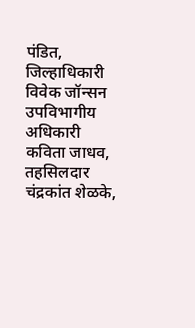पंडित, जिल्हाधिकारी विवेक जॉन्सन उपविभागीय अधिकारी कविता जाधव, तहसिलदार चंद्रकांत शेळके,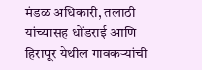मंडळ अधिकारी, तलाठी यांच्यासह धोंडराई आणि हिरापूर येथील गावकऱ्यांची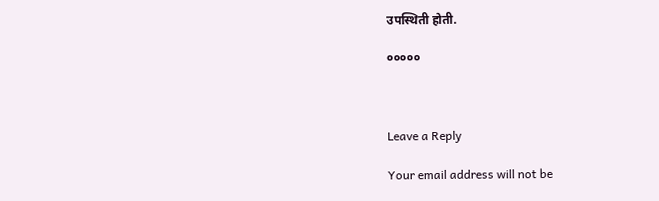उपस्थिती होती.

०००००



Leave a Reply

Your email address will not be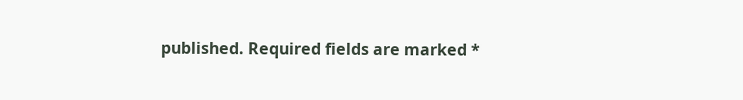published. Required fields are marked *